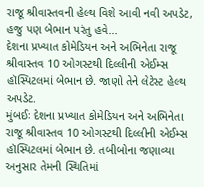રાજૂ શ્રીવાસ્તવની હેલ્થ વિશે આવી નવી અપડેટ, હજુ પણ બેભાન પરંતુ હવે...
દેશના પ્રખ્યાત કોમેડિયન અને અભિનેતા રાજૂ શ્રીવાસ્તવ 10 ઓગસ્ટથી દિલ્લીની એઈમ્સ હૉસ્પિટલમાં બેભાન છે. જાણો તેને લેટેસ્ટ હેલ્થ અપડેટ.
મુંબઈઃ દેશના પ્રખ્યાત કોમેડિયન અને અભિનેતા રાજૂ શ્રીવાસ્તવ 10 ઓગસ્ટથી દિલ્લીની એઈમ્સ હૉસ્પિટલમાં બેભાન છે. તબીબોના જણાવ્યા અનુસાર તેમની સ્થિતિમાં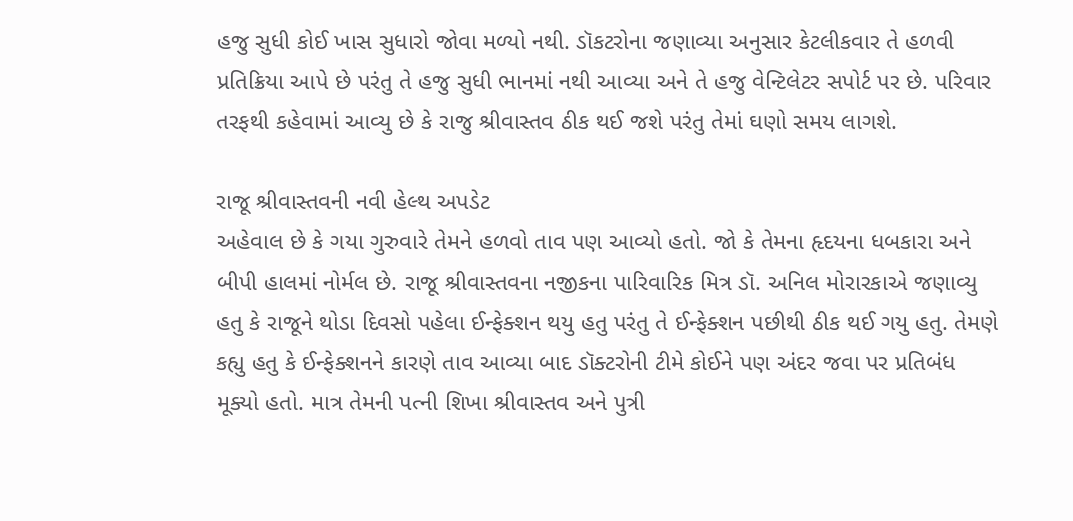હજુ સુધી કોઈ ખાસ સુધારો જોવા મળ્યો નથી. ડૉકટરોના જણાવ્યા અનુસાર કેટલીકવાર તે હળવી પ્રતિક્રિયા આપે છે પરંતુ તે હજુ સુધી ભાનમાં નથી આવ્યા અને તે હજુ વેન્ટિલેટર સપોર્ટ પર છે. પરિવાર તરફથી કહેવામાં આવ્યુ છે કે રાજુ શ્રીવાસ્તવ ઠીક થઈ જશે પરંતુ તેમાં ઘણો સમય લાગશે.

રાજૂ શ્રીવાસ્તવની નવી હેલ્થ અપડેટ
અહેવાલ છે કે ગયા ગુરુવારે તેમને હળવો તાવ પણ આવ્યો હતો. જો કે તેમના હૃદયના ધબકારા અને બીપી હાલમાં નોર્મલ છે. રાજૂ શ્રીવાસ્તવના નજીકના પારિવારિક મિત્ર ડૉ. અનિલ મોરારકાએ જણાવ્યુ હતુ કે રાજૂને થોડા દિવસો પહેલા ઈન્ફેક્શન થયુ હતુ પરંતુ તે ઈન્ફેક્શન પછીથી ઠીક થઈ ગયુ હતુ. તેમણે કહ્યુ હતુ કે ઈન્ફેક્શનને કારણે તાવ આવ્યા બાદ ડૉક્ટરોની ટીમે કોઈને પણ અંદર જવા પર પ્રતિબંધ મૂક્યો હતો. માત્ર તેમની પત્ની શિખા શ્રીવાસ્તવ અને પુત્રી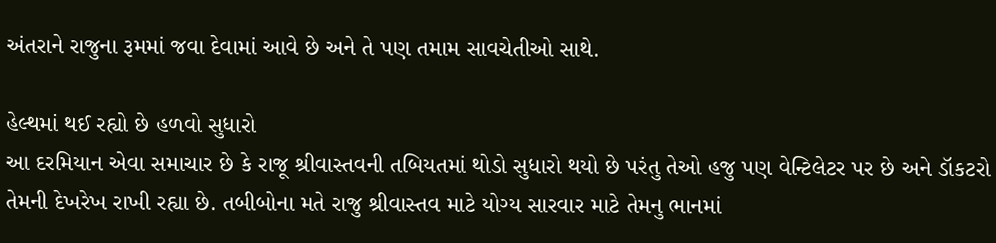અંતરાને રાજુના રૂમમાં જવા દેવામાં આવે છે અને તે પણ તમામ સાવચેતીઓ સાથે.

હેલ્થમાં થઈ રહ્યો છે હળવો સુધારો
આ દરમિયાન એવા સમાચાર છે કે રાજૂ શ્રીવાસ્તવની તબિયતમાં થોડો સુધારો થયો છે પરંતુ તેઓ હજુ પણ વેન્ટિલેટર પર છે અને ડૉકટરો તેમની દેખરેખ રાખી રહ્યા છે. તબીબોના મતે રાજુ શ્રીવાસ્તવ માટે યોગ્ય સારવાર માટે તેમનુ ભાનમાં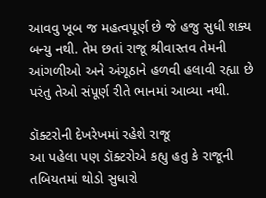આવવુ ખૂબ જ મહત્વપૂર્ણ છે જે હજુ સુધી શક્ય બન્યુ નથી. તેમ છતાં રાજૂ શ્રીવાસ્તવ તેમની આંગળીઓ અને અંગૂઠાને હળવી હલાવી રહ્યા છે પરંતુ તેઓ સંપૂર્ણ રીતે ભાનમાં આવ્યા નથી.

ડૉક્ટરોની દેખરેખમાં રહેશે રાજૂ
આ પહેલા પણ ડૉક્ટરોએ કહ્યુ હતુ કે રાજૂની તબિયતમાં થોડો સુધારો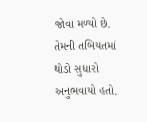જોવા મળ્યો છે. તેમની તબિયતમાં થોડો સુધારો અનુભવાયો હતો.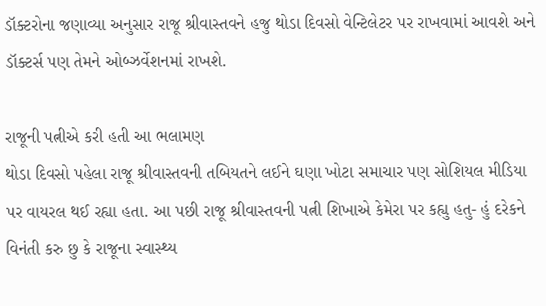ડૉક્ટરોના જણાવ્યા અનુસાર રાજૂ શ્રીવાસ્તવને હજુ થોડા દિવસો વેન્ટિલેટર પર રાખવામાં આવશે અને ડૉક્ટર્સ પણ તેમને ઓબ્ઝર્વેશનમાં રાખશે.

રાજૂની પત્નીએ કરી હતી આ ભલામણ
થોડા દિવસો પહેલા રાજૂ શ્રીવાસ્તવની તબિયતને લઈને ઘણા ખોટા સમાચાર પણ સોશિયલ મીડિયા પર વાયરલ થઈ રહ્યા હતા. આ પછી રાજૂ શ્રીવાસ્તવની પત્ની શિખાએ કેમેરા પર કહ્યુ હતુ- હું દરેકને વિનંતી કરુ છુ કે રાજૂના સ્વાસ્થ્ય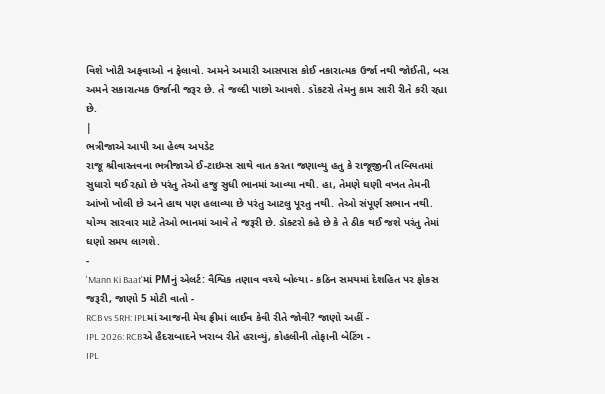વિશે ખોટી અફવાઓ ન ફેલાવો. અમને અમારી આસપાસ કોઈ નકારાત્મક ઉર્જા નથી જોઈતી, બસ અમને સકારાત્મક ઉર્જાની જરૂર છે. તે જલ્દી પાછો આવશે. ડૉકટરો તેમનુ કામ સારી રીતે કરી રહ્યા છે.
|
ભત્રીજાએ આપી આ હેલ્થ અપડેટ
રાજૂ શ્રીવાસ્તવના ભત્રીજાએ ઈ-ટાઇમ્સ સાથે વાત કરતા જણાવ્યુ હતુ કે રાજૂજીની તબિયતમાં સુધારો થઈ રહ્યો છે પરંતુ તેઓ હજુ સુધી ભાનમાં આવ્યા નથી. હા, તેમણે ઘણી વખત તેમની આંખો ખોલી છે અને હાથ પણ હલાવ્યા છે પરંતુ આટલુ પૂરતુ નથી. તેઓ સંપૂર્ણ સભાન નથી. યોગ્ય સારવાર માટે તેઓ ભાનમાં આવે તે જરૂરી છે. ડૉક્ટરો કહે છે કે તે ઠીક થઈ જશે પરંતુ તેમાં ઘણો સમય લાગશે.
-
'Mann Ki Baat'માં PMનું એલર્ટ: વૈશ્વિક તણાવ વચ્ચે બોલ્યા - કઠિન સમયમાં દેશહિત પર ફોકસ જરૂરી, જાણો 5 મોટી વાતો -
RCB vs SRH: IPLમાં આજની મેચ ફ્રીમાં લાઈવ કેવી રીતે જોવી? જાણો અહીં -
IPL 2026: RCBએ હૈદરાબાદને ખરાબ રીતે હરાવ્યું, કોહલીની તોફાની બેટિંગ -
IPL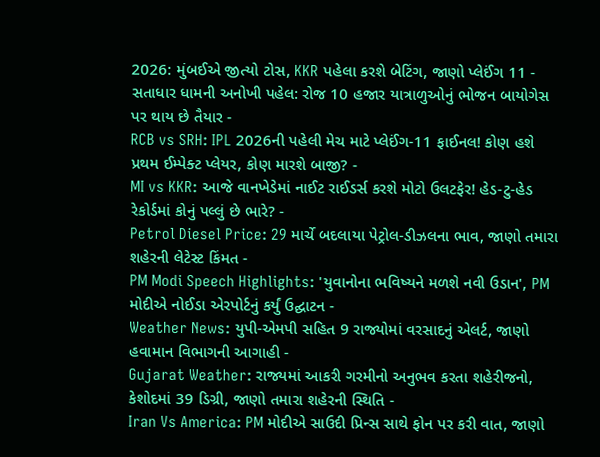2026: મુંબઈએ જીત્યો ટોસ, KKR પહેલા કરશે બેટિંગ, જાણો પ્લેઈંગ 11 -
સતાધાર ધામની અનોખી પહેલ: રોજ 10 હજાર યાત્રાળુઓનું ભોજન બાયોગેસ પર થાય છે તૈયાર -
RCB vs SRH: IPL 2026ની પહેલી મેચ માટે પ્લેઈંગ-11 ફાઈનલ! કોણ હશે પ્રથમ ઈમ્પેક્ટ પ્લેયર, કોણ મારશે બાજી? -
MI vs KKR: આજે વાનખેડેમાં નાઈટ રાઈડર્સ કરશે મોટો ઉલટફેર! હેડ-ટુ-હેડ રેકોર્ડમાં કોનું પલ્લું છે ભારે? -
Petrol Diesel Price: 29 માર્ચે બદલાયા પેટ્રોલ-ડીઝલના ભાવ, જાણો તમારા શહેરની લેટેસ્ટ કિંમત -
PM Modi Speech Highlights: 'યુવાનોના ભવિષ્યને મળશે નવી ઉડાન', PM મોદીએ નોઈડા એરપોર્ટનું કર્યું ઉદ્ઘાટન -
Weather News: યુપી-એમપી સહિત 9 રાજ્યોમાં વરસાદનું એલર્ટ, જાણો હવામાન વિભાગની આગાહી -
Gujarat Weather: રાજ્યમાં આકરી ગરમીનો અનુભવ કરતા શહેરીજનો, કેશોદમાં 39 ડિગ્રી, જાણો તમારા શહેરની સ્થિતિ -
Iran Vs America: PM મોદીએ સાઉદી પ્રિન્સ સાથે ફોન પર કરી વાત, જાણો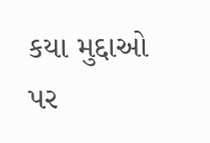કયા મુદ્દાઓ પર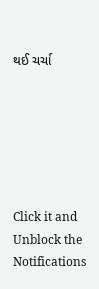થઈ ચર્ચા






Click it and Unblock the Notifications